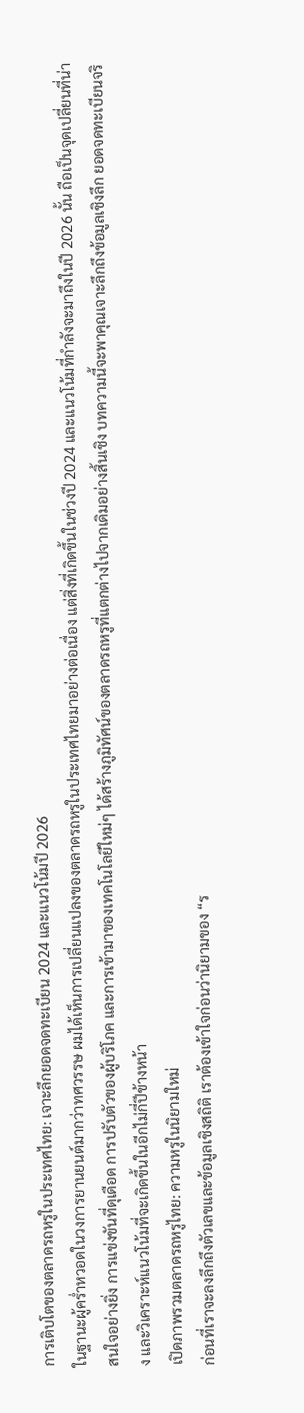การเติบโตของตลาดรถหรูในประเทศไทย: เจาะลึกยอดจดทะเบียน 2024 และแนวโน้มปี 2026
ในฐานะผู้คร่ำหวอดในวงการยานยนต์มากว่าทศวรรษ ผมได้เห็นการเปลี่ยนแปลงของตลาดรถหรูในประเทศไทยมาอย่างต่อเนื่อง แต่สิ่งที่เกิดขึ้นในช่วงปี 2024 และแนวโน้มที่กำลังจะมาถึงในปี 2026 นั้น ถือเป็นจุดเปลี่ยนที่น่าสนใจอย่างยิ่ง การแข่งขันที่ดุเดือด การปรับตัวของผู้บริโภค และการเข้ามาของเทคโนโลยีใหม่ๆ ได้สร้างภูมิทัศน์ของตลาดรถหรูที่แตกต่างไปจากเดิมอย่างสิ้นเชิง บทความนี้จะพาคุณเจาะลึกถึงข้อมูลเชิงลึก ยอดจดทะเบียนจริง และวิเคราะห์แนวโน้มที่จะเกิดขึ้นในอีกไม่กี่ปีข้างหน้า
เปิดภาพรวมตลาดรถหรูไทย: ความหรูในนิยามใหม่
ก่อนที่เราจะลงลึกถึงตัวเลขและข้อมูลเชิงสถิติ เราต้องเข้าใจก่อนว่านิยามของ “ร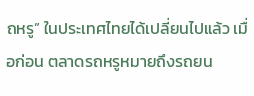ถหรู” ในประเทศไทยได้เปลี่ยนไปแล้ว เมื่อก่อน ตลาดรถหรูหมายถึงรถยน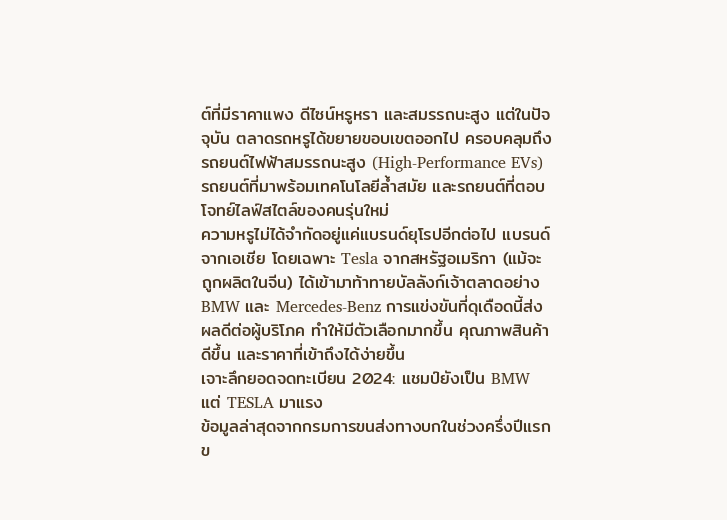ต์ที่มีราคาแพง ดีไซน์หรูหรา และสมรรถนะสูง แต่ในปัจจุบัน ตลาดรถหรูได้ขยายขอบเขตออกไป ครอบคลุมถึงรถยนต์ไฟฟ้าสมรรถนะสูง (High-Performance EVs) รถยนต์ที่มาพร้อมเทคโนโลยีล้ำสมัย และรถยนต์ที่ตอบโจทย์ไลฟ์สไตล์ของคนรุ่นใหม่
ความหรูไม่ได้จำกัดอยู่แค่แบรนด์ยุโรปอีกต่อไป แบรนด์จากเอเชีย โดยเฉพาะ Tesla จากสหรัฐอเมริกา (แม้จะถูกผลิตในจีน) ได้เข้ามาท้าทายบัลลังก์เจ้าตลาดอย่าง BMW และ Mercedes-Benz การแข่งขันที่ดุเดือดนี้ส่งผลดีต่อผู้บริโภค ทำให้มีตัวเลือกมากขึ้น คุณภาพสินค้าดีขึ้น และราคาที่เข้าถึงได้ง่ายขึ้น
เจาะลึกยอดจดทะเบียน 2024: แชมป์ยังเป็น BMW แต่ TESLA มาแรง
ข้อมูลล่าสุดจากกรมการขนส่งทางบกในช่วงครึ่งปีแรกข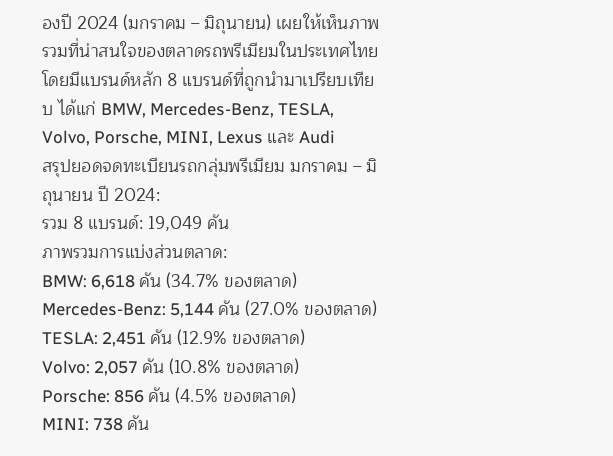องปี 2024 (มกราคม – มิถุนายน) เผยให้เห็นภาพรวมที่น่าสนใจของตลาดรถพรีเมียมในประเทศไทย โดยมีแบรนด์หลัก 8 แบรนด์ที่ถูกนำมาเปรียบเทียบ ได้แก่ BMW, Mercedes-Benz, TESLA, Volvo, Porsche, MINI, Lexus และ Audi
สรุปยอดจดทะเบียนรถกลุ่มพรีเมียม มกราคม – มิถุนายน ปี 2024:
รวม 8 แบรนด์: 19,049 คัน
ภาพรวมการแบ่งส่วนตลาด:
BMW: 6,618 คัน (34.7% ของตลาด)
Mercedes-Benz: 5,144 คัน (27.0% ของตลาด)
TESLA: 2,451 คัน (12.9% ของตลาด)
Volvo: 2,057 คัน (10.8% ของตลาด)
Porsche: 856 คัน (4.5% ของตลาด)
MINI: 738 คัน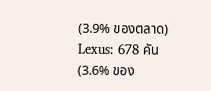(3.9% ของตลาด)
Lexus: 678 คัน (3.6% ของ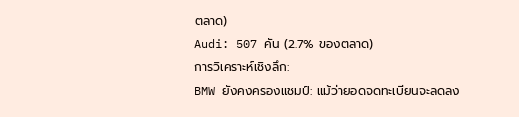ตลาด)
Audi: 507 คัน (2.7% ของตลาด)
การวิเคราะห์เชิงลึก:
BMW ยังคงครองแชมป์: แม้ว่ายอดจดทะเบียนจะลดลง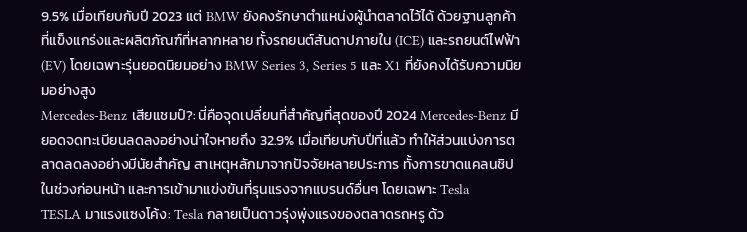9.5% เมื่อเทียบกับปี 2023 แต่ BMW ยังคงรักษาตำแหน่งผู้นำตลาดไว้ได้ ด้วยฐานลูกค้าที่แข็งแกร่งและผลิตภัณฑ์ที่หลากหลาย ทั้งรถยนต์สันดาปภายใน (ICE) และรถยนต์ไฟฟ้า (EV) โดยเฉพาะรุ่นยอดนิยมอย่าง BMW Series 3, Series 5 และ X1 ที่ยังคงได้รับความนิยมอย่างสูง
Mercedes-Benz เสียแชมป์?: นี่คือจุดเปลี่ยนที่สำคัญที่สุดของปี 2024 Mercedes-Benz มียอดจดทะเบียนลดลงอย่างน่าใจหายถึง 32.9% เมื่อเทียบกับปีที่แล้ว ทำให้ส่วนแบ่งการตลาดลดลงอย่างมีนัยสำคัญ สาเหตุหลักมาจากปัจจัยหลายประการ ทั้งการขาดแคลนชิปในช่วงก่อนหน้า และการเข้ามาแข่งขันที่รุนแรงจากแบรนด์อื่นๆ โดยเฉพาะ Tesla
TESLA มาแรงแซงโค้ง: Tesla กลายเป็นดาวรุ่งพุ่งแรงของตลาดรถหรู ด้ว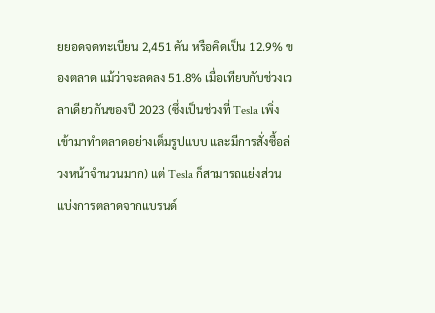ยยอดจดทะเบียน 2,451 คัน หรือคิดเป็น 12.9% ของตลาด แม้ว่าจะลดลง 51.8% เมื่อเทียบกับช่วงเวลาเดียวกันของปี 2023 (ซึ่งเป็นช่วงที่ Tesla เพิ่งเข้ามาทำตลาดอย่างเต็มรูปแบบ และมีการสั่งซื้อล่วงหน้าจำนวนมาก) แต่ Tesla ก็สามารถแย่งส่วนแบ่งการตลาดจากแบรนด์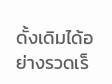ดั้งเดิมได้อย่างรวดเร็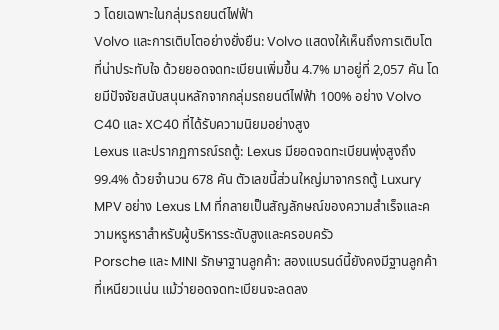ว โดยเฉพาะในกลุ่มรถยนต์ไฟฟ้า
Volvo และการเติบโตอย่างยั่งยืน: Volvo แสดงให้เห็นถึงการเติบโตที่น่าประทับใจ ด้วยยอดจดทะเบียนเพิ่มขึ้น 4.7% มาอยู่ที่ 2,057 คัน โดยมีปัจจัยสนับสนุนหลักจากกลุ่มรถยนต์ไฟฟ้า 100% อย่าง Volvo C40 และ XC40 ที่ได้รับความนิยมอย่างสูง
Lexus และปรากฏการณ์รถตู้: Lexus มียอดจดทะเบียนพุ่งสูงถึง 99.4% ด้วยจำนวน 678 คัน ตัวเลขนี้ส่วนใหญ่มาจากรถตู้ Luxury MPV อย่าง Lexus LM ที่กลายเป็นสัญลักษณ์ของความสำเร็จและความหรูหราสำหรับผู้บริหารระดับสูงและครอบครัว
Porsche และ MINI รักษาฐานลูกค้า: สองแบรนด์นี้ยังคงมีฐานลูกค้าที่เหนียวแน่น แม้ว่ายอดจดทะเบียนจะลดลง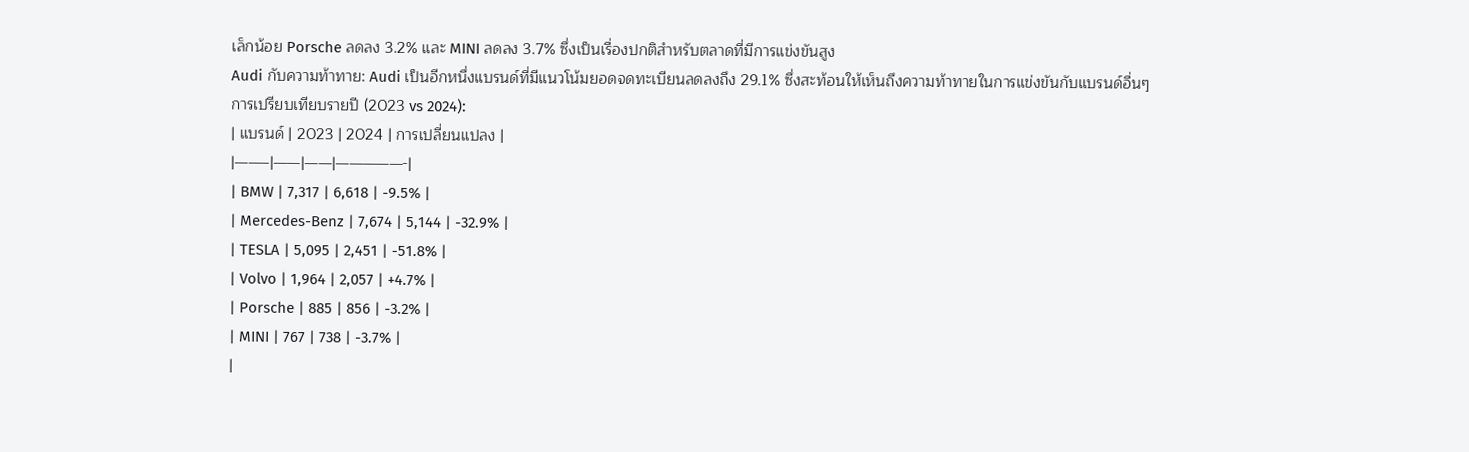เล็กน้อย Porsche ลดลง 3.2% และ MINI ลดลง 3.7% ซึ่งเป็นเรื่องปกติสำหรับตลาดที่มีการแข่งขันสูง
Audi กับความท้าทาย: Audi เป็นอีกหนึ่งแบรนด์ที่มีแนวโน้มยอดจดทะเบียนลดลงถึง 29.1% ซึ่งสะท้อนให้เห็นถึงความท้าทายในการแข่งขันกับแบรนด์อื่นๆ
การเปรียบเทียบรายปี (2023 vs 2024):
| แบรนด์ | 2023 | 2024 | การเปลี่ยนแปลง |
|——–|——|——|—————-|
| BMW | 7,317 | 6,618 | -9.5% |
| Mercedes-Benz | 7,674 | 5,144 | -32.9% |
| TESLA | 5,095 | 2,451 | -51.8% |
| Volvo | 1,964 | 2,057 | +4.7% |
| Porsche | 885 | 856 | -3.2% |
| MINI | 767 | 738 | -3.7% |
|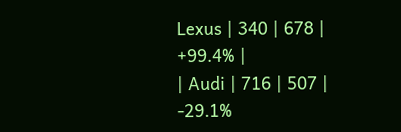Lexus | 340 | 678 | +99.4% |
| Audi | 716 | 507 | -29.1%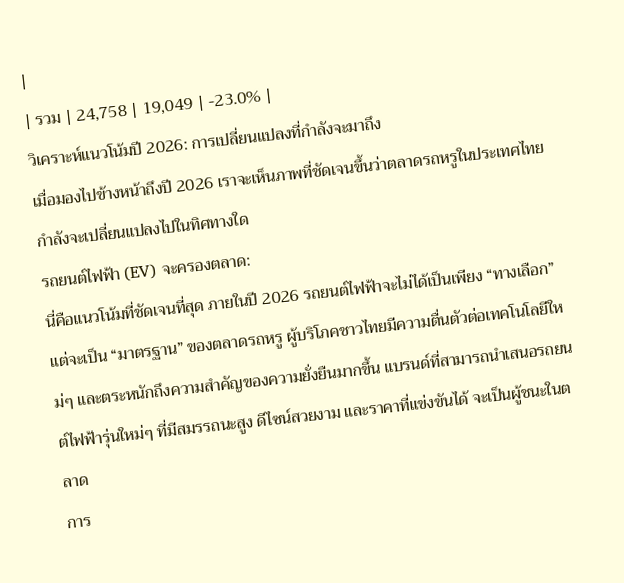|
| รวม | 24,758 | 19,049 | -23.0% |
วิเคราะห์แนวโน้มปี 2026: การเปลี่ยนแปลงที่กำลังจะมาถึง
เมื่อมองไปข้างหน้าถึงปี 2026 เราจะเห็นภาพที่ชัดเจนขึ้นว่าตลาดรถหรูในประเทศไทยกำลังจะเปลี่ยนแปลงไปในทิศทางใด
รถยนต์ไฟฟ้า (EV) จะครองตลาด:
นี่คือแนวโน้มที่ชัดเจนที่สุด ภายในปี 2026 รถยนต์ไฟฟ้าจะไม่ได้เป็นเพียง “ทางเลือก” แต่จะเป็น “มาตรฐาน” ของตลาดรถหรู ผู้บริโภคชาวไทยมีความตื่นตัวต่อเทคโนโลยีใหม่ๆ และตระหนักถึงความสำคัญของความยั่งยืนมากขึ้น แบรนด์ที่สามารถนำเสนอรถยนต์ไฟฟ้ารุ่นใหม่ๆ ที่มีสมรรถนะสูง ดีไซน์สวยงาม และราคาที่แข่งขันได้ จะเป็นผู้ชนะในตลาด
การ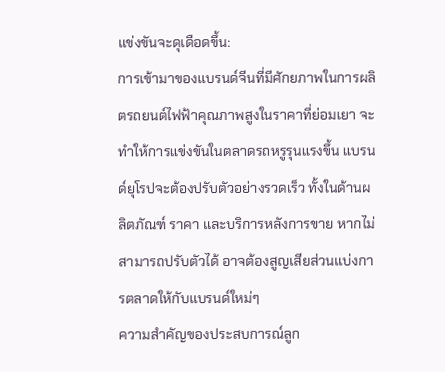แข่งขันจะดุเดือดขึ้น:
การเข้ามาของแบรนด์จีนที่มีศักยภาพในการผลิตรถยนต์ไฟฟ้าคุณภาพสูงในราคาที่ย่อมเยา จะทำให้การแข่งขันในตลาดรถหรูรุนแรงขึ้น แบรนด์ยุโรปจะต้องปรับตัวอย่างรวดเร็ว ทั้งในด้านผลิตภัณฑ์ ราคา และบริการหลังการขาย หากไม่สามารถปรับตัวได้ อาจต้องสูญเสียส่วนแบ่งการตลาดให้กับแบรนด์ใหม่ๆ
ความสำคัญของประสบการณ์ลูก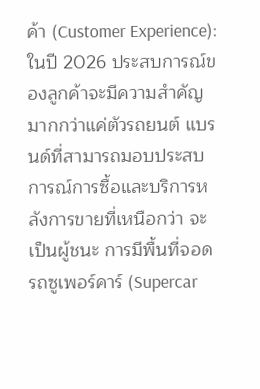ค้า (Customer Experience):
ในปี 2026 ประสบการณ์ของลูกค้าจะมีความสำคัญมากกว่าแค่ตัวรถยนต์ แบรนด์ที่สามารถมอบประสบการณ์การซื้อและบริการหลังการขายที่เหนือกว่า จะเป็นผู้ชนะ การมีพื้นที่จอดรถซูเพอร์คาร์ (Supercar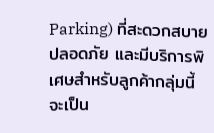Parking) ที่สะดวกสบาย ปลอดภัย และมีบริการพิเศษสำหรับลูกค้ากลุ่มนี้ จะเป็น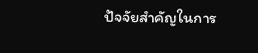ปัจจัยสำคัญในการ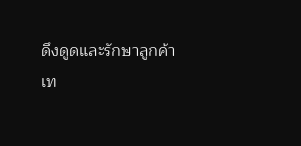ดึงดูดและรักษาลูกค้า
เท